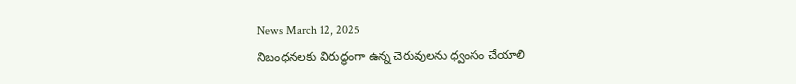News March 12, 2025
నిబంధనలకు విరుద్ధంగా ఉన్న చెరువులను ధ్వంసం చేయాలి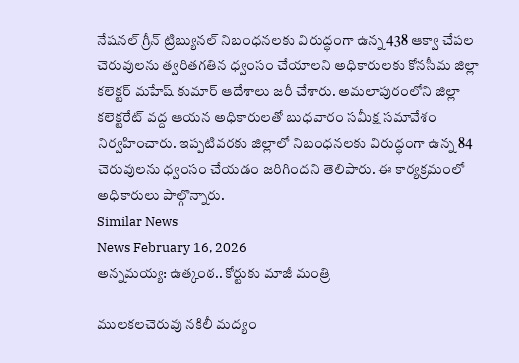నేషనల్ గ్రీన్ ట్రిబ్యునల్ నిబంధనలకు విరుద్ధంగా ఉన్న 438 ఆక్వా చేపల చెరువులను త్వరితగతిన ధ్వంసం చేయాలని అధికారులకు కోనసీమ జిల్లా కలెక్టర్ మహేష్ కుమార్ ఆదేశాలు జరీ చేశారు. అమలాపురంలోని జిల్లా కలెక్టరేట్ వద్ద ఆయన అధికారులతో బుధవారం సమీక్ష సమావేశం నిర్వహించారు. ఇప్పటివరకు జిల్లాలో నిబంధనలకు విరుద్ధంగా ఉన్న 84 చెరువులను ధ్వంసం చేయడం జరిగిందని తెలిపారు. ఈ కార్యక్రమంలో అధికారులు పాల్గొన్నారు.
Similar News
News February 16, 2026
అన్నమయ్య: ఉత్కంఠ.. కోర్టుకు మాజీ మంత్రి

ములకలచెరువు నకిలీ మద్యం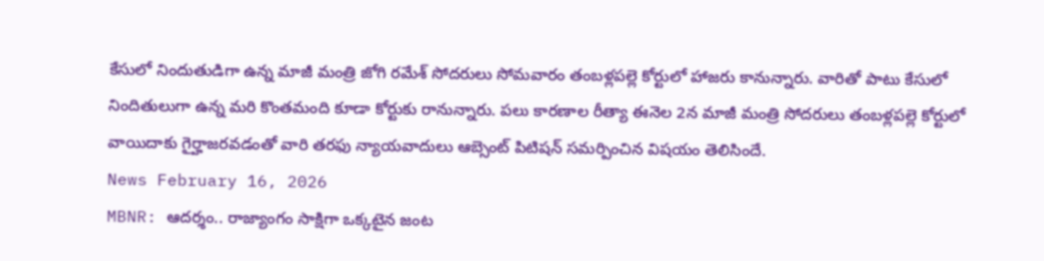కేసులో నిందుతుడిగా ఉన్న మాజీ మంత్రి జోగి రమేశ్ సోదరులు సోమవారం తంబళ్లపల్లె కోర్టులో హాజరు కానున్నారు. వారితో పాటు కేసులో నిందితులుగా ఉన్న మరి కొంతమంది కూడా కోర్టుకు రానున్నారు. పలు కారణాల రీత్యా ఈనెల 2న మాజీ మంత్రి సోదరులు తంబళ్లపల్లె కోర్టులో వాయిదాకు గైర్హాజరవడంతో వారి తరఫు న్యాయవాదులు ఆబ్సెంట్ పిటిషన్ సమర్పించిన విషయం తెలిసిందే.
News February 16, 2026
MBNR: ఆదర్శం.. రాజ్యాంగం సాక్షిగా ఒక్కటైన జంట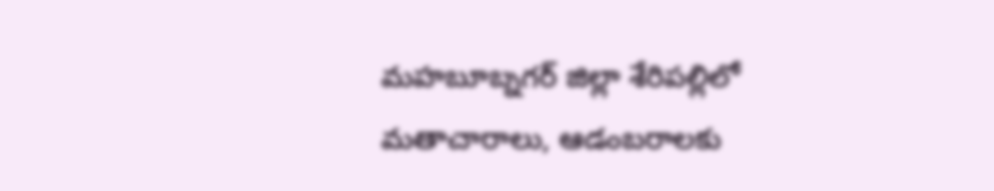మహబూబ్నగర్ జిల్లా శేరిపల్లిలో మతాచారాలు, ఆడంబరాలకు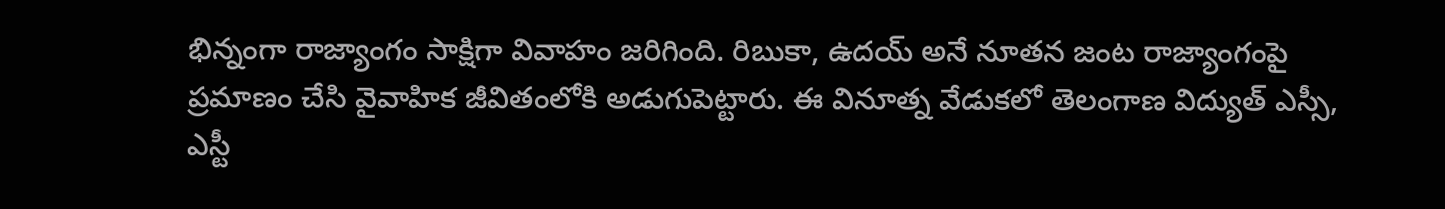భిన్నంగా రాజ్యాంగం సాక్షిగా వివాహం జరిగింది. రిబుకా, ఉదయ్ అనే నూతన జంట రాజ్యాంగంపై ప్రమాణం చేసి వైవాహిక జీవితంలోకి అడుగుపెట్టారు. ఈ వినూత్న వేడుకలో తెలంగాణ విద్యుత్ ఎస్సీ, ఎస్టీ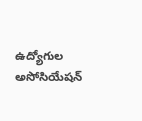ఉద్యోగుల అసోసియేషన్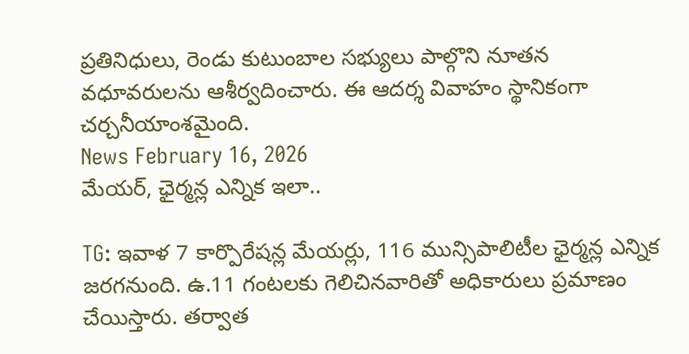ప్రతినిధులు, రెండు కుటుంబాల సభ్యులు పాల్గొని నూతన వధూవరులను ఆశీర్వదించారు. ఈ ఆదర్శ వివాహం స్థానికంగా చర్చనీయాంశమైంది.
News February 16, 2026
మేయర్, ఛైర్మన్ల ఎన్నిక ఇలా..

TG: ఇవాళ 7 కార్పొరేషన్ల మేయర్లు, 116 మున్సిపాలిటీల ఛైర్మన్ల ఎన్నిక జరగనుంది. ఉ.11 గంటలకు గెలిచినవారితో అధికారులు ప్రమాణం చేయిస్తారు. తర్వాత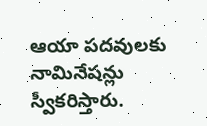ఆయా పదవులకు నామినేషన్లు స్వీకరిస్తారు.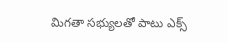మిగతా సభ్యులతో పాటు ఎక్స్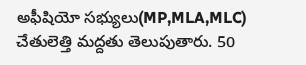అఫీషియో సభ్యులు(MP,MLA,MLC) చేతులెత్తి మద్దతు తెలుపుతారు. 50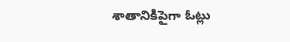శాతానికిపైగా ఓట్లు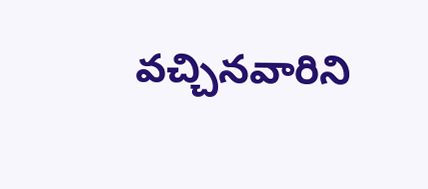వచ్చినవారిని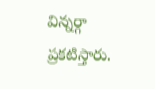విన్నర్గా ప్రకటిస్తారు.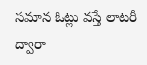సమాన ఓట్లు వస్తే లాటరీ ద్వారా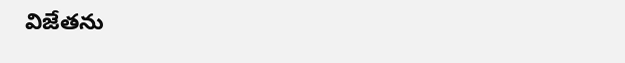విజేతను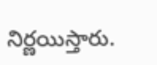నిర్ణయిస్తారు.